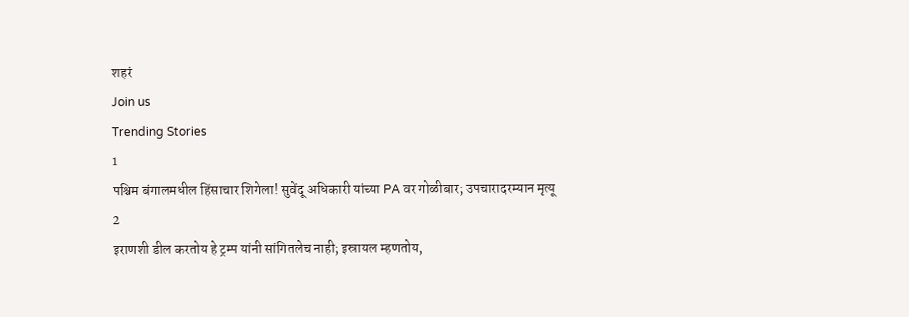शहरं
Join us
Trending Stories
1
पश्चिम बंगालमधील हिंसाचार शिगेला! सुवेंदू अधिकारी यांच्या PA वर गोळीबार; उपचारादरम्यान मृत्यू
2
इराणशी डील करतोय हे ट्रम्प यांनी सांगितलेच नाही; इस्रायल म्हणतोय,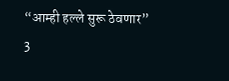“आम्ही हल्ले सुरू ठेवणार”
3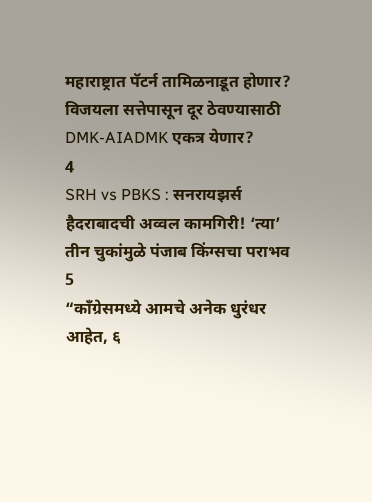महाराष्ट्रात पॅटर्न तामिळनाडूत होणार? विजयला सत्तेपासून दूर ठेवण्यासाठी DMK-AIADMK एकत्र येणार?
4
SRH vs PBKS : सनरायझर्स हैदराबादची अव्वल कामगिरी! ‘त्या’ तीन चुकांमुळे पंजाब किंग्सचा पराभव
5
“काँग्रेसमध्ये आमचे अनेक धुरंधर आहेत, ६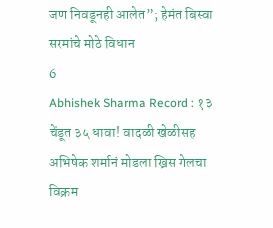जण निवडूनही आलेत”; हेमंत बिस्वा सरमांचे मोठे विधान
6
Abhishek Sharma Record : १३ चेंडूत ३५ धावा! वादळी खेळीसह अभिषेक शर्मानं मोडला ख्रिस गेलचा विक्रम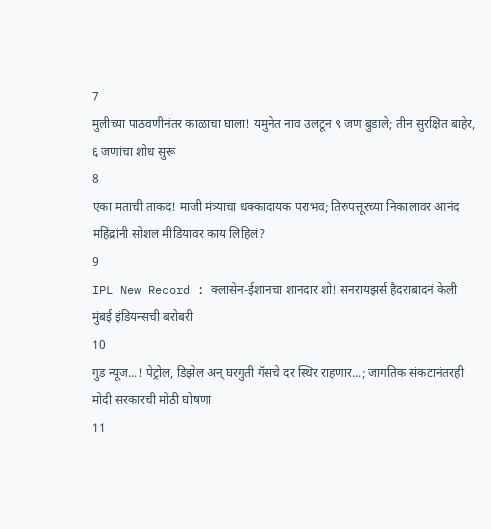7
मुलीच्या पाठवणीनंतर काळाचा घाला! यमुनेत नाव उलटून ९ जण बुडाले; तीन सुरक्षित बाहेर, ६ जणांचा शोध सुरू
8
एका मताची ताकद! माजी मंत्र्याचा धक्कादायक पराभव; तिरुपत्तूरच्या निकालावर आनंद महिंद्रांनी सोशल मीडियावर काय लिहिलं?
9
IPL New Record : क्लासेन-ईशानचा शानदार शो! सनरायझर्स हैदराबादनं केली मुंबई इंडियन्सची बरोबरी
10
गुड न्यूज...! पेट्रोल, डिझेल अन् घरगुती गॅसचे दर स्थिर राहणार...; जागतिक संकटानंतरही मोदी सरकारची मोठी घोषणा
11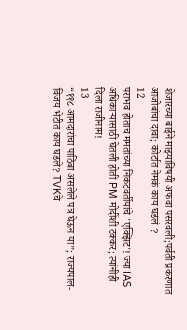शेजारच्या बाईने माझ्याविषयी अफवा पसरवली;पर्वती प्रकरणात आजोबांचा दावा; कोर्टात नेमकं काय घडलं ?
12
पराभव होताच ममतांच्या निकटवर्तीयांचे 'एक्झिट'! ज्या IAS अधिकाऱ्यासाठी घेतली होती PM मोदींशी टक्कर; त्यांनीही दिला राजीनाम!
13
“११८ आमदारांचा पाठिंबा असलेले पत्र घेऊन या”; राज्यपाल-विजय भेटीत काय घडले? TVKचे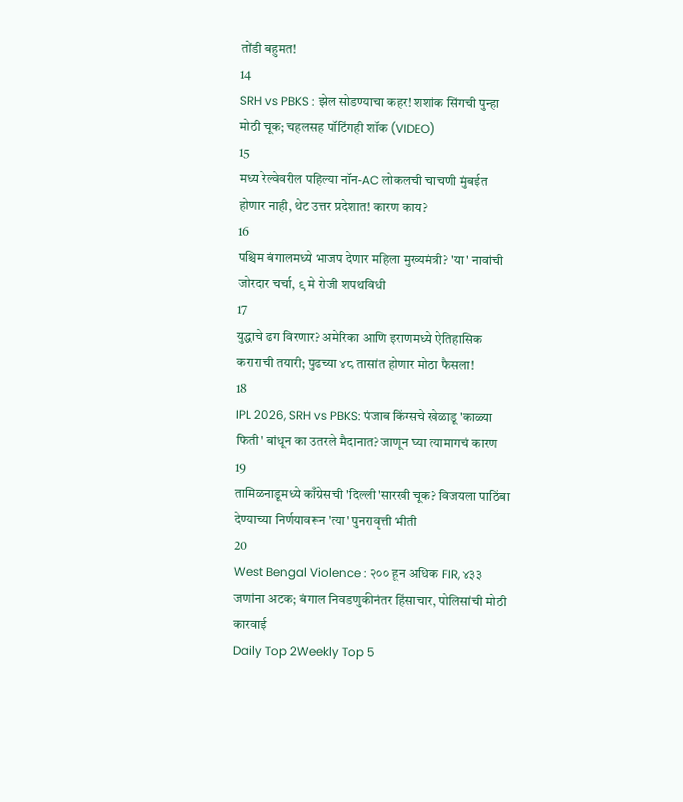तोंडी बहुमत!
14
SRH vs PBKS : झेल सोडण्याचा कहर! शशांक सिंगची पुन्हा मोठी चूक; चहलसह पॉटिंगही शॉक (VIDEO)
15
मध्य रेल्वेवरील पहिल्या नॉन-AC लोकलची चाचणी मुंबईत होणार नाही, थेट उत्तर प्रदेशात! कारण काय?
16
पश्चिम बंगालमध्ये भाजप देणार महिला मुख्यमंत्री? 'या' नावांची जोरदार चर्चा, ९ मे रोजी शपथविधी
17
युद्धाचे ढग विरणार? अमेरिका आणि इराणमध्ये ऐतिहासिक कराराची तयारी; पुढच्या ४८ तासांत होणार मोठा फैसला!
18
IPL 2026, SRH vs PBKS: पंजाब किंग्सचे खेळाडू 'काळ्या फिती' बांधून का उतरले मैदानात? जाणून घ्या त्यामागचं कारण
19
तामिळनाडूमध्ये काँग्रेसची 'दिल्ली'सारखी चूक? विजयला पाठिंबा देण्याच्या निर्णयावरून 'त्या' पुनरावृत्ती भीती
20
West Bengal Violence : २०० हून अधिक FIR, ४३३ जणांना अटक; बंगाल निवडणुकीनंतर हिंसाचार, पोलिसांची मोठी कारवाई
Daily Top 2Weekly Top 5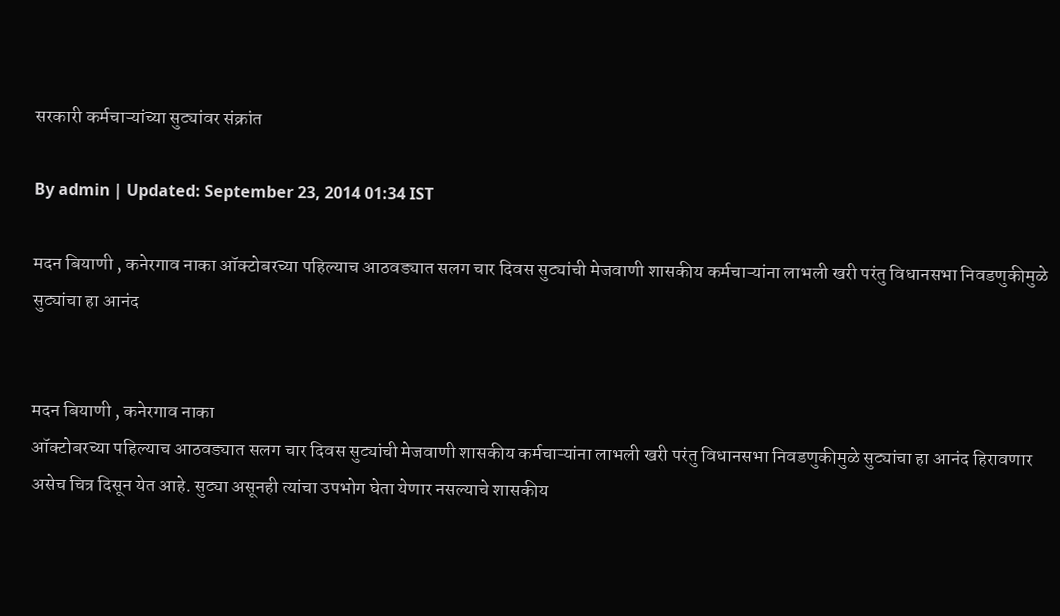सरकारी कर्मचाऱ्यांच्या सुट्यांवर संक्रांत

By admin | Updated: September 23, 2014 01:34 IST

मदन बियाणी , कनेरगाव नाका ऑक्टोबरच्या पहिल्याच आठवड्यात सलग चार दिवस सुट्यांची मेजवाणी शासकीय कर्मचाऱ्यांना लाभली खरी परंतु विधानसभा निवडणुकीमुळे सुट्यांचा हा आनंद


मदन बियाणी , कनेरगाव नाका
ऑक्टोबरच्या पहिल्याच आठवड्यात सलग चार दिवस सुट्यांची मेजवाणी शासकीय कर्मचाऱ्यांना लाभली खरी परंतु विधानसभा निवडणुकीमुळे सुट्यांचा हा आनंद हिरावणार असेच चित्र दिसून येत आहे. सुट्या असूनही त्यांचा उपभोग घेता येणार नसल्याचे शासकीय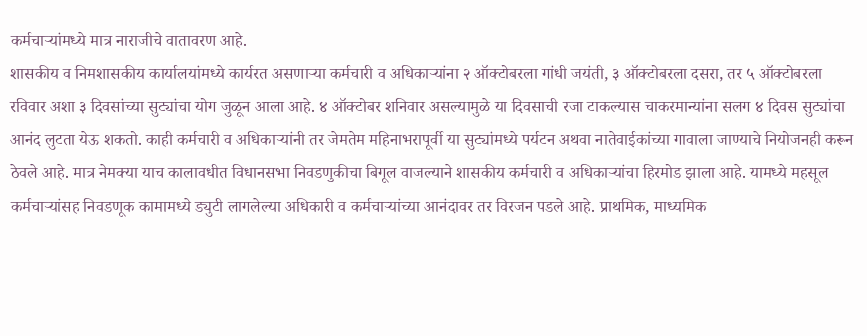कर्मचाऱ्यांमध्ये मात्र नाराजीचे वातावरण आहे.
शासकीय व निमशासकीय कार्यालयांमध्ये कार्यरत असणाऱ्या कर्मचारी व अधिकाऱ्यांना २ ऑक्टोबरला गांधी जयंती, ३ ऑक्टोबरला दसरा, तर ५ ऑक्टोबरला रविवार अशा ३ दिवसांच्या सुट्यांचा योग जुळून आला आहे. ४ ऑक्टोबर शनिवार असल्यामुळे या दिवसाची रजा टाकल्यास चाकरमान्यांना सलग ४ दिवस सुट्यांचा आनंद लुटता येऊ शकतो. काही कर्मचारी व अधिकाऱ्यांनी तर जेमतेम महिनाभरापूर्वी या सुट्यांमध्ये पर्यटन अथवा नातेवाईकांच्या गावाला जाण्याचे नियोजनही करून ठेवले आहे. मात्र नेमक्या याच कालावधीत विधानसभा निवडणुकीचा बिगूल वाजल्याने शासकीय कर्मचारी व अधिकाऱ्यांचा हिरमोड झाला आहे. यामध्ये महसूल कर्मचाऱ्यांसह निवडणूक कामामध्ये ड्युटी लागलेल्या अधिकारी व कर्मचाऱ्यांच्या आनंदावर तर विरजन पडले आहे. प्राथमिक, माध्यमिक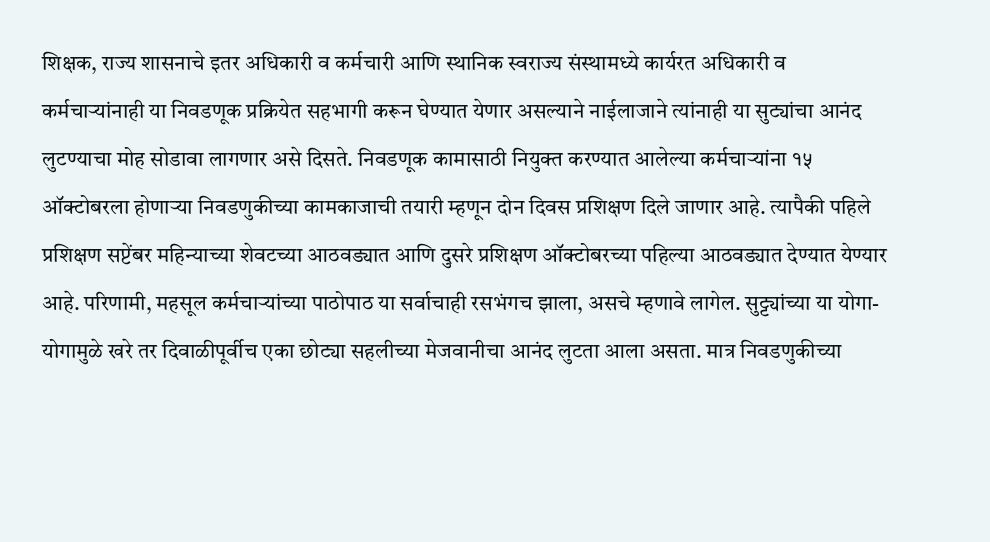शिक्षक, राज्य शासनाचे इतर अधिकारी व कर्मचारी आणि स्थानिक स्वराज्य संस्थामध्ये कार्यरत अधिकारी व कर्मचाऱ्यांनाही या निवडणूक प्रक्रियेत सहभागी करून घेण्यात येणार असल्याने नाईलाजाने त्यांनाही या सुट्यांचा आनंद लुटण्याचा मोह सोडावा लागणार असे दिसते. निवडणूक कामासाठी नियुक्त करण्यात आलेल्या कर्मचाऱ्यांना १५ ऑक्टोबरला होणाऱ्या निवडणुकीच्या कामकाजाची तयारी म्हणून दोन दिवस प्रशिक्षण दिले जाणार आहे. त्यापैकी पहिले प्रशिक्षण सप्टेंबर महिन्याच्या शेवटच्या आठवड्यात आणि दुसरे प्रशिक्षण ऑक्टोबरच्या पहिल्या आठवड्यात देण्यात येण्यार आहे. परिणामी, महसूल कर्मचाऱ्यांच्या पाठोपाठ या सर्वाचाही रसभंगच झाला, असचे म्हणावे लागेल. सुट्ट्यांच्या या योगा-योगामुळे खरे तर दिवाळीपूर्वीच एका छोट्या सहलीच्या मेजवानीचा आनंद लुटता आला असता. मात्र निवडणुकीच्या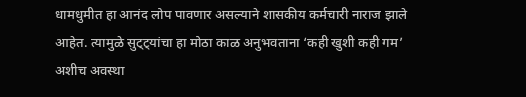धामधुमीत हा आनंद लोप पावणार असल्याने शासकीय कर्मचारी नाराज झाले आहेत. त्यामुळे सुट्ट्यांचा हा मोठा काळ अनुभवताना ‘कही खुशी कही गम’ अशीच अवस्था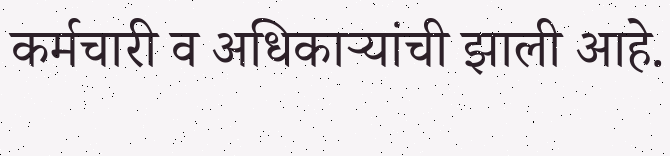कर्मचारी व अधिकाऱ्यांची झाली आहे.